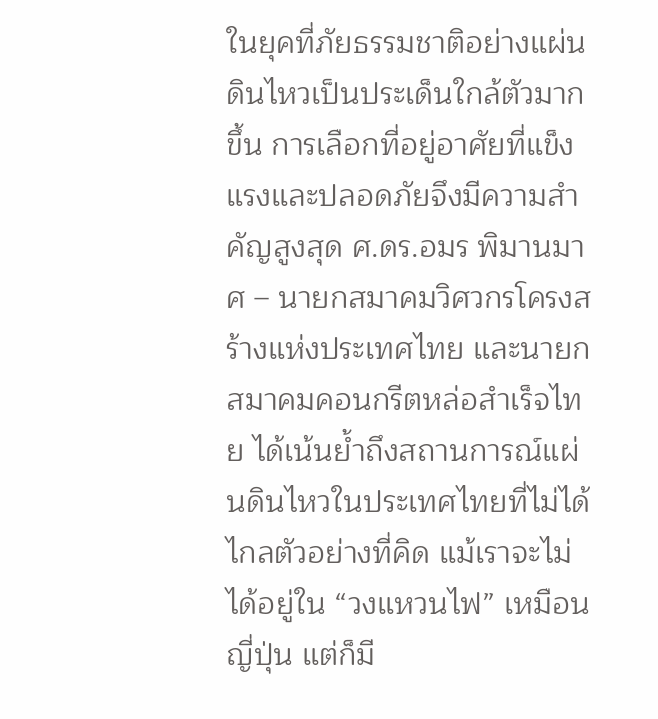ในยุคที่ภัยธรรมชาติอย่างแผ่นดินไหวเป็นประเด็นใกล้ตัวมากขึ้น การเลือกที่อยู่อาศัยที่แข็งแรงและปลอดภัยจึงมีความสำคัญสูงสุด ศ.ดร.อมร พิมานมาศ – นายกสมาคมวิศวกรโครงสร้างแห่งประเทศไทย และนายกสมาคมคอนกรีตหล่อสำเร็จไทย ได้เน้นย้ำถึงสถานการณ์แผ่นดินไหวในประเทศไทยที่ไม่ได้ไกลตัวอย่างที่คิด แม้เราจะไม่ได้อยู่ใน “วงแหวนไฟ” เหมือนญี่ปุ่น แต่ก็มี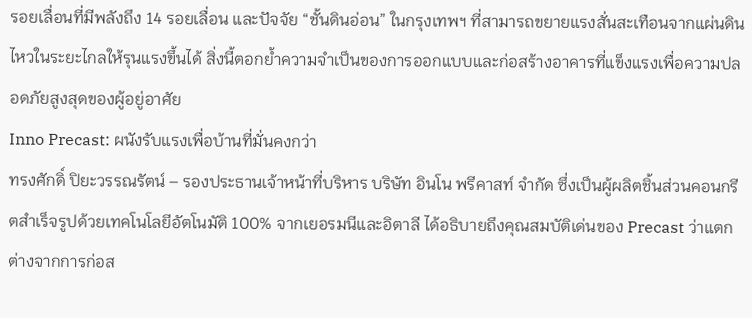รอยเลื่อนที่มีพลังถึง 14 รอยเลื่อน และปัจจัย “ชั้นดินอ่อน” ในกรุงเทพฯ ที่สามารถขยายแรงสั่นสะเทือนจากแผ่นดินไหวในระยะไกลให้รุนแรงขึ้นได้ สิ่งนี้ตอกย้ำความจำเป็นของการออกแบบและก่อสร้างอาคารที่แข็งแรงเพื่อความปลอดภัยสูงสุดของผู้อยู่อาศัย
Inno Precast: ผนังรับแรงเพื่อบ้านที่มั่นคงกว่า
ทรงศักดิ์ ปิยะวรรณรัตน์ – รองประธานเจ้าหน้าที่บริหาร บริษัท อินโน พรีคาสท์ จำกัด ซึ่งเป็นผู้ผลิตชิ้นส่วนคอนกรีตสำเร็จรูปด้วยเทคโนโลยีอัตโนมัติ 100% จากเยอรมนีและอิตาลี ได้อธิบายถึงคุณสมบัติเด่นของ Precast ว่าแตกต่างจากการก่อส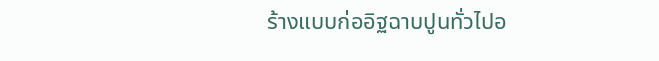ร้างแบบก่ออิฐฉาบปูนทั่วไปอ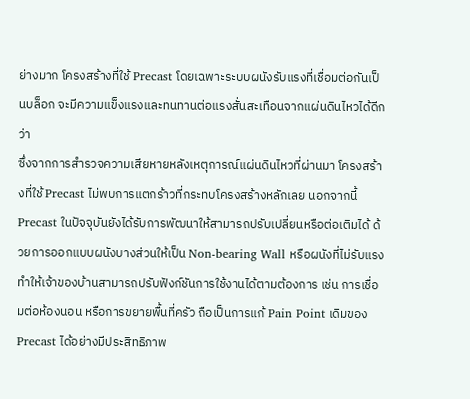ย่างมาก โครงสร้างที่ใช้ Precast โดยเฉพาะระบบผนังรับแรงที่เชื่อมต่อกันเป็นบล็อก จะมีความแข็งแรงและทนทานต่อแรงสั่นสะเทือนจากแผ่นดินไหวได้ดีกว่า
ซึ่งจากการสำรวจความเสียหายหลังเหตุการณ์แผ่นดินไหวที่ผ่านมา โครงสร้างที่ใช้ Precast ไม่พบการแตกร้าวที่กระทบโครงสร้างหลักเลย นอกจากนี้ Precast ในปัจจุบันยังได้รับการพัฒนาให้สามารถปรับเปลี่ยนหรือต่อเติมได้ ด้วยการออกแบบผนังบางส่วนให้เป็น Non-bearing Wall หรือผนังที่ไม่รับแรง ทำให้เจ้าของบ้านสามารถปรับฟังก์ชันการใช้งานได้ตามต้องการ เช่น การเชื่อมต่อห้องนอน หรือการขยายพื้นที่ครัว ถือเป็นการแก้ Pain Point เดิมของ Precast ได้อย่างมีประสิทธิภาพ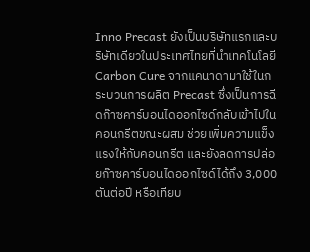Inno Precast ยังเป็นบริษัทแรกและบริษัทเดียวในประเทศไทยที่นำเทคโนโลยี Carbon Cure จากแคนาดามาใช้ในกระบวนการผลิต Precast ซึ่งเป็นการฉีดก๊าซคาร์บอนไดออกไซด์กลับเข้าไปในคอนกรีตขณะผสม ช่วยเพิ่มความแข็งแรงให้กับคอนกรีต และยังลดการปล่อยก๊าซคาร์บอนไดออกไซด์ได้ถึง 3,000 ตันต่อปี หรือเทียบ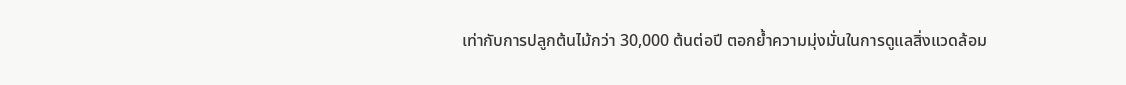เท่ากับการปลูกต้นไม้กว่า 30,000 ต้นต่อปี ตอกย้ำความมุ่งมั่นในการดูแลสิ่งแวดล้อม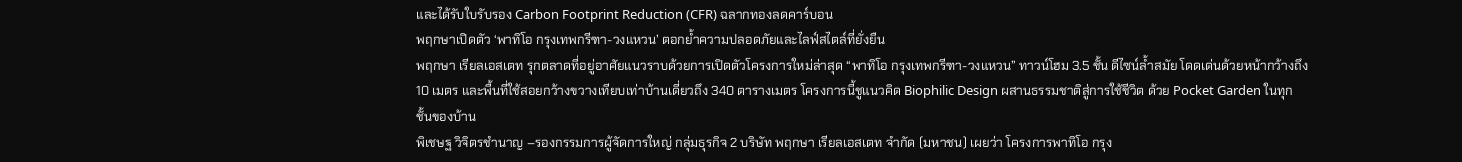และได้รับใบรับรอง Carbon Footprint Reduction (CFR) ฉลากทองลดคาร์บอน
พฤกษาเปิดตัว ‘พาทิโอ กรุงเทพกรีฑา-วงแหวน’ ตอกย้ำความปลอดภัยและไลฟ์สไตล์ที่ยั่งยืน
พฤกษา เรียลเอสเตท รุกตลาดที่อยู่อาศัยแนวราบด้วยการเปิดตัวโครงการใหม่ล่าสุด “พาทิโอ กรุงเทพกรีฑา-วงแหวน” ทาวน์โฮม 3.5 ชั้น ดีไซน์ล้ำสมัย โดดเด่นด้วยหน้ากว้างถึง 10 เมตร และพื้นที่ใช้สอยกว้างขวางเทียบเท่าบ้านเดี่ยวถึง 340 ตารางเมตร โครงการนี้ชูแนวคิด Biophilic Design ผสานธรรมชาติสู่การใช้ชีวิต ด้วย Pocket Garden ในทุกชั้นของบ้าน
พิเชษฐ วิจิตรชำนาญ –รองกรรมการผู้จัดการใหญ่ กลุ่มธุรกิจ 2 บริษัท พฤกษา เรียลเอสเตท จำกัด (มหาชน) เผยว่า โครงการพาทิโอ กรุง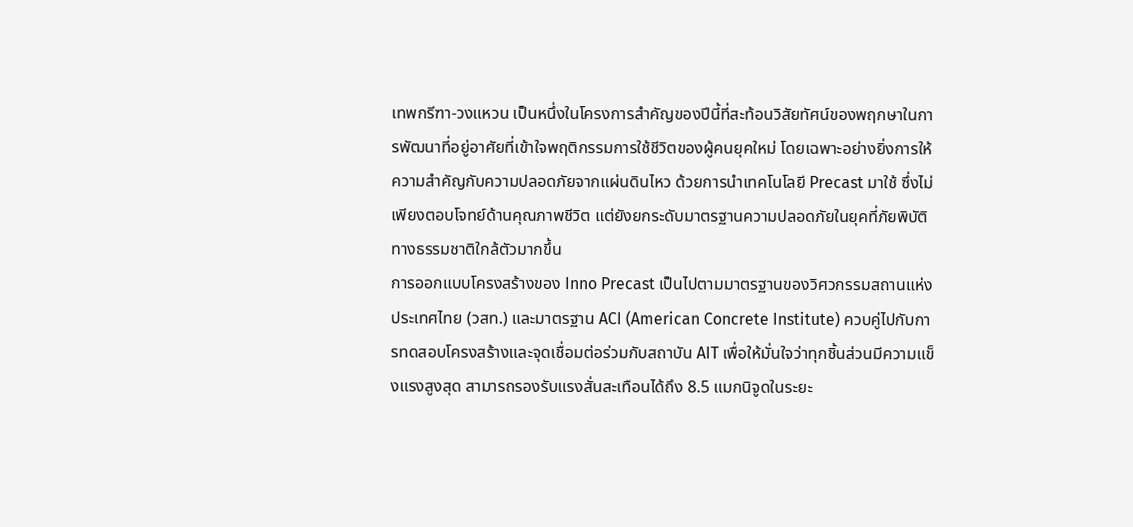เทพกรีฑา-วงแหวน เป็นหนึ่งในโครงการสำคัญของปีนี้ที่สะท้อนวิสัยทัศน์ของพฤกษาในการพัฒนาที่อยู่อาศัยที่เข้าใจพฤติกรรมการใช้ชีวิตของผู้คนยุคใหม่ โดยเฉพาะอย่างยิ่งการให้ความสำคัญกับความปลอดภัยจากแผ่นดินไหว ด้วยการนำเทคโนโลยี Precast มาใช้ ซึ่งไม่เพียงตอบโจทย์ด้านคุณภาพชีวิต แต่ยังยกระดับมาตรฐานความปลอดภัยในยุคที่ภัยพิบัติทางธรรมชาติใกล้ตัวมากขึ้น
การออกแบบโครงสร้างของ Inno Precast เป็นไปตามมาตรฐานของวิศวกรรมสถานแห่งประเทศไทย (วสท.) และมาตรฐาน ACI (American Concrete Institute) ควบคู่ไปกับการทดสอบโครงสร้างและจุดเชื่อมต่อร่วมกับสถาบัน AIT เพื่อให้มั่นใจว่าทุกชิ้นส่วนมีความแข็งแรงสูงสุด สามารถรองรับแรงสั่นสะเทือนได้ถึง 8.5 แมกนิจูดในระยะ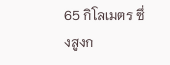65 กิโลเมตร ซึ่งสูงก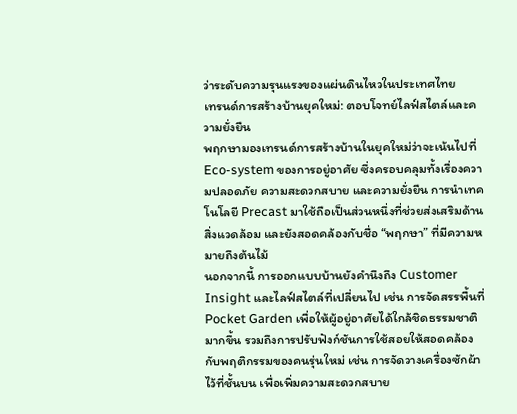ว่าระดับความรุนแรงของแผ่นดินไหวในประเทศไทย
เทรนด์การสร้างบ้านยุคใหม่: ตอบโจทย์ไลฟ์สไตล์และความยั่งยืน
พฤกษามองเทรนด์การสร้างบ้านในยุคใหม่ว่าจะเน้นไปที่ Eco-system ของการอยู่อาศัย ซึ่งครอบคลุมทั้งเรื่องความปลอดภัย ความสะดวกสบาย และความยั่งยืน การนำเทคโนโลยี Precast มาใช้ถือเป็นส่วนหนึ่งที่ช่วยส่งเสริมด้านสิ่งแวดล้อม และยังสอดคล้องกับชื่อ “พฤกษา” ที่มีความหมายถึงต้นไม้
นอกจากนี้ การออกแบบบ้านยังคำนึงถึง Customer Insight และไลฟ์สไตล์ที่เปลี่ยนไป เช่น การจัดสรรพื้นที่ Pocket Garden เพื่อให้ผู้อยู่อาศัยได้ใกล้ชิดธรรมชาติมากขึ้น รวมถึงการปรับฟังก์ชันการใช้สอยให้สอดคล้องกับพฤติกรรมของคนรุ่นใหม่ เช่น การจัดวางเครื่องซักผ้าไว้ที่ชั้นบน เพื่อเพิ่มความสะดวกสบาย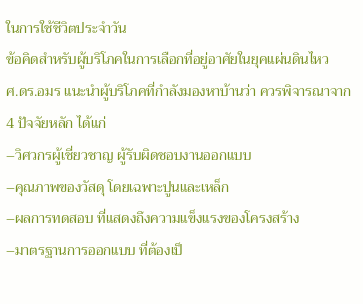ในการใช้ชีวิตประจำวัน
ข้อคิดสำหรับผู้บริโภคในการเลือกที่อยู่อาศัยในยุคแผ่นดินไหว
ศ.ดร.อมร แนะนำผู้บริโภคที่กำลังมองหาบ้านว่า ควรพิจารณาจาก 4 ปัจจัยหลัก ได้แก่
–วิศวกรผู้เชี่ยวชาญ ผู้รับผิดชอบงานออกแบบ
–คุณภาพของวัสดุ โดยเฉพาะปูนและเหล็ก
–ผลการทดสอบ ที่แสดงถึงความแข็งแรงของโครงสร้าง
–มาตรฐานการออกแบบ ที่ต้องเป็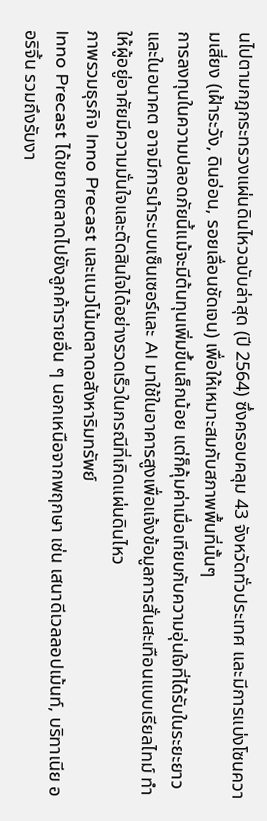นไปตามกฎกระทรวงแผ่นดินไหวฉบับล่าสุด (ปี 2564) ซึ่งครอบคลุม 43 จังหวัดทั่วประเทศ และมีการแบ่งโซนความเสี่ยง (เฝ้าระวัง, ดินอ่อน, รอยเลื่อนชัดเจน) เพื่อให้เหมาะสมกับสภาพพื้นที่นั้นๆ
การลงทุนในความปลอดภัยนี้แม้จะมีต้นทุนเพิ่มขึ้นเล็กน้อย แต่ก็คุ้มค่าเมื่อเทียบกับความอุ่นใจที่ได้รับในระยะยาว และในอนาคต อาจมีการนำระบบเซ็นเซอร์และ AI มาใช้ในอาคารสูงเพื่อแจ้งข้อมูลการสั่นสะเทือนแบบเรียลไทม์ ทำให้ผู้อยู่อาศัยมีความมั่นใจและตัดสินใจได้อย่างรวดเร็วในกรณีที่เกิดแผ่นดินไหว
ภาพรวมธุรกิจ Inno Precast และแนวโน้มตลาดอสังหาริมทรัพย์
Inno Precast ได้ขยายตลาดไปยังลูกค้ารายอื่น ๆ นอกเหนือจากพฤกษา เช่น เสนาดีเวลลอปเม้นท์, บริทาเนีย ออริจิ้น รวมถึงรับงา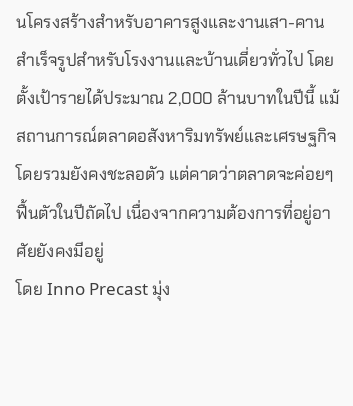นโครงสร้างสำหรับอาคารสูงและงานเสา-คานสำเร็จรูปสำหรับโรงงานและบ้านเดี่ยวทั่วไป โดยตั้งเป้ารายได้ประมาณ 2,000 ล้านบาทในปีนี้ แม้สถานการณ์ตลาดอสังหาริมทรัพย์และเศรษฐกิจโดยรวมยังคงชะลอตัว แต่คาดว่าตลาดจะค่อยๆ ฟื้นตัวในปีถัดไป เนื่องจากความต้องการที่อยู่อาศัยยังคงมีอยู่
โดย Inno Precast มุ่ง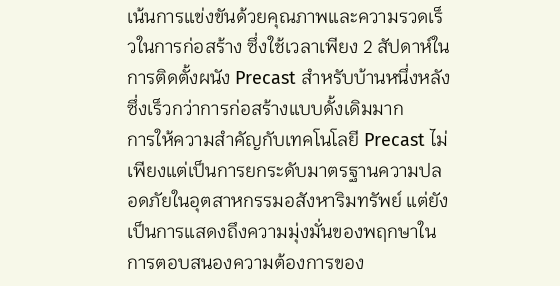เน้นการแข่งขันด้วยคุณภาพและความรวดเร็วในการก่อสร้าง ซึ่งใช้เวลาเพียง 2 สัปดาห์ในการติดตั้งผนัง Precast สำหรับบ้านหนึ่งหลัง ซึ่งเร็วกว่าการก่อสร้างแบบดั้งเดิมมาก
การให้ความสำคัญกับเทคโนโลยี Precast ไม่เพียงแต่เป็นการยกระดับมาตรฐานความปลอดภัยในอุตสาหกรรมอสังหาริมทรัพย์ แต่ยังเป็นการแสดงถึงความมุ่งมั่นของพฤกษาในการตอบสนองความต้องการของ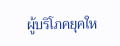ผู้บริโภคยุคให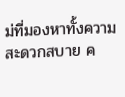ม่ที่มองหาทั้งความสะดวกสบาย ค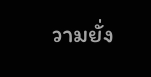วามยั่ง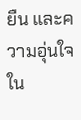ยืน และความอุ่นใจใน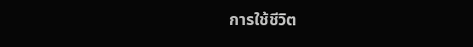การใช้ชีวิต